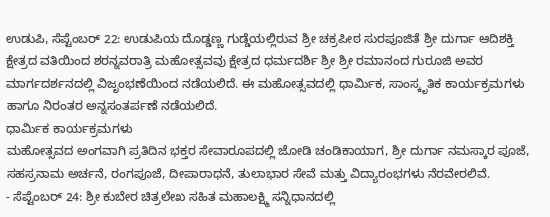ಉಡುಪಿ, ಸೆಪ್ಟೆಂಬರ್ 22: ಉಡುಪಿಯ ದೊಡ್ಡಣ್ಣ ಗುಡ್ಡೆಯಲ್ಲಿರುವ ಶ್ರೀ ಚಕ್ರಪೀಠ ಸುರಪೂಜಿತೆ ಶ್ರೀ ದುರ್ಗಾ ಆದಿಶಕ್ತಿ ಕ್ಷೇತ್ರದ ವತಿಯಿಂದ ಶರನ್ನವರಾತ್ರಿ ಮಹೋತ್ಸವವು ಕ್ಷೇತ್ರದ ಧರ್ಮದರ್ಶಿ ಶ್ರೀ ಶ್ರೀ ರಮಾನಂದ ಗುರೂಜಿ ಅವರ ಮಾರ್ಗದರ್ಶನದಲ್ಲಿ ವಿಜೃಂಭಣೆಯಿಂದ ನಡೆಯಲಿದೆ. ಈ ಮಹೋತ್ಸವದಲ್ಲಿ ಧಾರ್ಮಿಕ, ಸಾಂಸ್ಕೃತಿಕ ಕಾರ್ಯಕ್ರಮಗಳು ಹಾಗೂ ನಿರಂತರ ಅನ್ನಸಂತರ್ಪಣೆ ನಡೆಯಲಿದೆ.
ಧಾರ್ಮಿಕ ಕಾರ್ಯಕ್ರಮಗಳು
ಮಹೋತ್ಸವದ ಅಂಗವಾಗಿ ಪ್ರತಿದಿನ ಭಕ್ತರ ಸೇವಾರೂಪದಲ್ಲಿ ಜೋಡಿ ಚಂಡಿಕಾಯಾಗ, ಶ್ರೀ ದುರ್ಗಾ ನಮಸ್ಕಾರ ಪೂಜೆ, ಸಹಸ್ರನಾಮ ಅರ್ಚನೆ, ರಂಗಪೂಜೆ, ದೀಪಾರಾಧನೆ, ತುಲಾಭಾರ ಸೇವೆ ಮತ್ತು ವಿದ್ಯಾರಂಭಗಳು ನೆರವೇರಲಿವೆ.
- ಸೆಪ್ಟೆಂಬರ್ 24: ಶ್ರೀ ಕುಬೇರ ಚಿತ್ರಲೇಖ ಸಹಿತ ಮಹಾಲಕ್ಷ್ಮಿ ಸನ್ನಿಧಾನದಲ್ಲಿ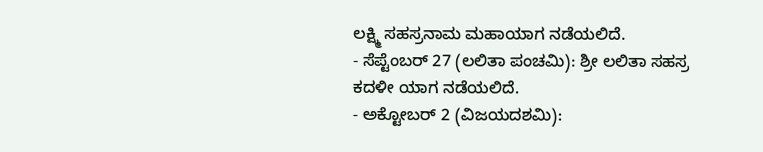ಲಕ್ಷ್ಮಿ ಸಹಸ್ರನಾಮ ಮಹಾಯಾಗ ನಡೆಯಲಿದೆ.
- ಸೆಪ್ಟೆಂಬರ್ 27 (ಲಲಿತಾ ಪಂಚಮಿ): ಶ್ರೀ ಲಲಿತಾ ಸಹಸ್ರ ಕದಳೀ ಯಾಗ ನಡೆಯಲಿದೆ.
- ಅಕ್ಟೋಬರ್ 2 (ವಿಜಯದಶಮಿ):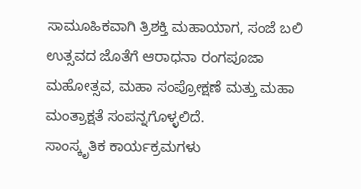ಸಾಮೂಹಿಕವಾಗಿ ತ್ರಿಶಕ್ತಿ ಮಹಾಯಾಗ, ಸಂಜೆ ಬಲಿ ಉತ್ಸವದ ಜೊತೆಗೆ ಆರಾಧನಾ ರಂಗಪೂಜಾ ಮಹೋತ್ಸವ, ಮಹಾ ಸಂಪ್ರೋಕ್ಷಣೆ ಮತ್ತು ಮಹಾ ಮಂತ್ರಾಕ್ಷತೆ ಸಂಪನ್ನಗೊಳ್ಳಲಿದೆ.
ಸಾಂಸ್ಕೃತಿಕ ಕಾರ್ಯಕ್ರಮಗಳು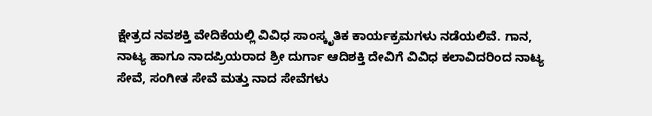ಕ್ಷೇತ್ರದ ನವಶಕ್ತಿ ವೇದಿಕೆಯಲ್ಲಿ ವಿವಿಧ ಸಾಂಸ್ಕೃತಿಕ ಕಾರ್ಯಕ್ರಮಗಳು ನಡೆಯಲಿವೆ. ಗಾನ, ನಾಟ್ಯ ಹಾಗೂ ನಾದಪ್ರಿಯರಾದ ಶ್ರೀ ದುರ್ಗಾ ಆದಿಶಕ್ತಿ ದೇವಿಗೆ ವಿವಿಧ ಕಲಾವಿದರಿಂದ ನಾಟ್ಯ ಸೇವೆ, ಸಂಗೀತ ಸೇವೆ ಮತ್ತು ನಾದ ಸೇವೆಗಳು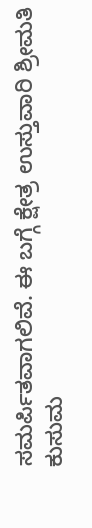ಸಮರ್ಪಿತವಾಗಲಿವೆ. ಈ ಬಗ್ಗೆ ಕ್ಷೇತ್ರ ಉಸ್ತುವಾರಿ ಶ್ರೀಮತಿ ಕುಸುಮ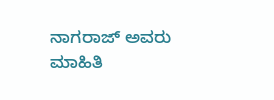ನಾಗರಾಜ್ ಅವರು ಮಾಹಿತಿ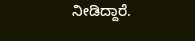ನೀಡಿದ್ದಾರೆ.